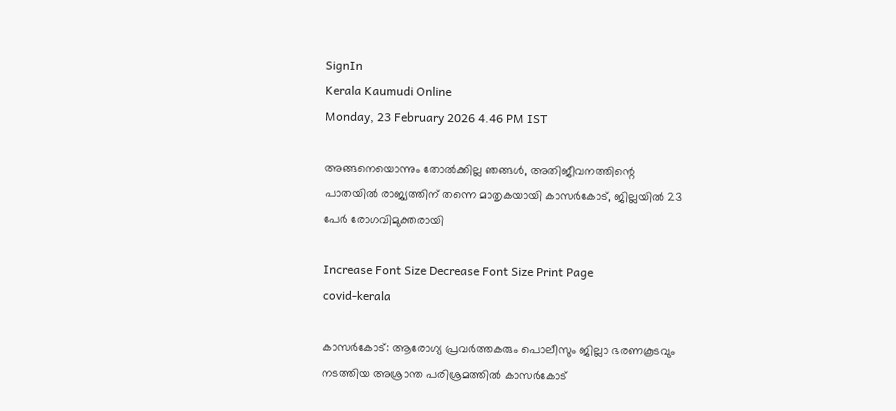SignIn
Kerala Kaumudi Online
Monday, 23 February 2026 4.46 PM IST

അങ്ങനെയൊന്നും തോൽക്കില്ല ഞങ്ങൾ, അതിജീവനത്തിന്റെ പാതയിൽ രാജ്യത്തിന് തന്നെ മാതൃകയായി കാസർകോട്, ജില്ലയിൽ 23 പേർ രോഗവിമുക്തരായി

Increase Font Size Decrease Font Size Print Page
covid-kerala

കാസർകോട്‌: ആരോഗ്യ പ്രവർത്തകരും പൊലീസും ജില്ലാ ഭരണകൂടവും നടത്തിയ അശ്രാന്ത പരിശ്രമത്തിൽ കാസർകോട്‌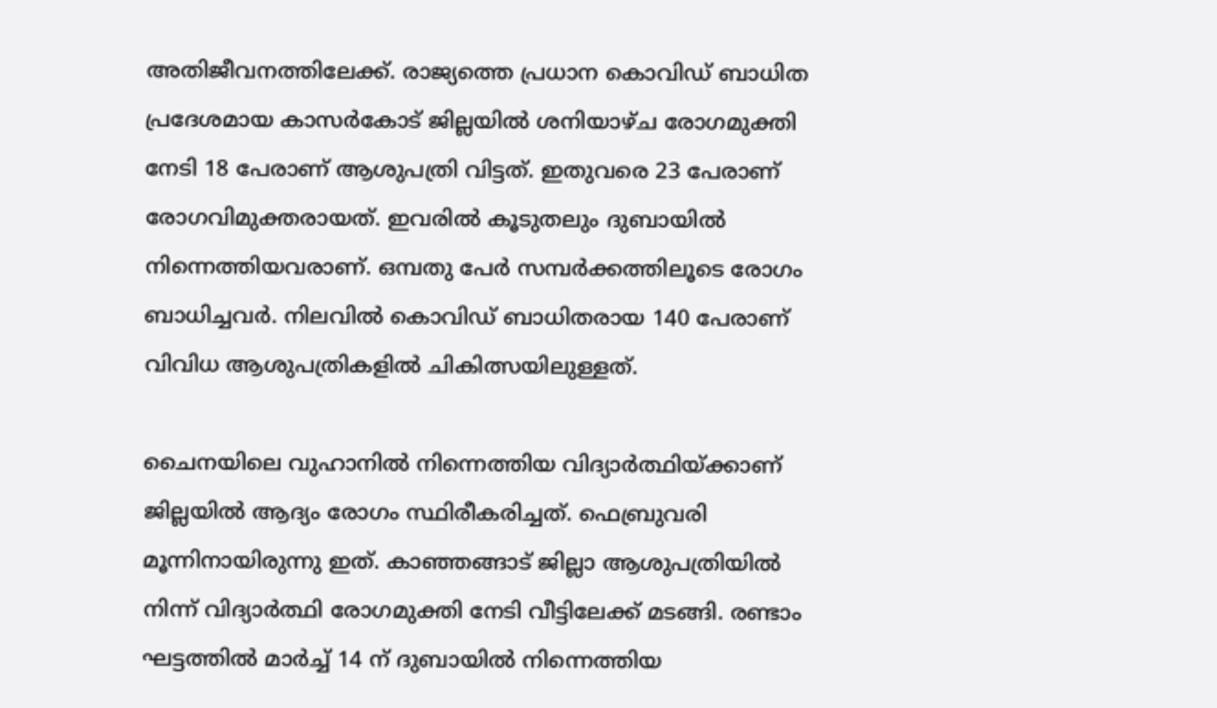അതിജീവനത്തിലേക്ക്‌. രാജ്യത്തെ പ്രധാന കൊവിഡ്‌ ബാധിത പ്രദേശമായ കാസർകോട്‌ ജില്ലയിൽ ശനിയാഴ്‌ച രോഗമുക്തി നേടി 18 പേരാണ്‌ ആശുപത്രി വിട്ടത്‌. ഇതുവരെ 23 പേരാണ്‌ രോഗവിമുക്തരായത്‌. ഇവരിൽ കൂടുതലും ദുബായിൽ നിന്നെത്തിയവരാണ്‌. ഒമ്പതു പേർ സമ്പർക്കത്തിലൂടെ രോഗം ബാധിച്ചവർ. നിലവിൽ കൊവിഡ്‌ ബാധിതരായ 140 പേരാണ്‌ വിവിധ ആശുപത്രികളിൽ ചികിത്സയിലുള്ളത്.

ചൈനയിലെ വുഹാനിൽ നിന്നെത്തിയ വിദ്യാർത്ഥിയ്ക്കാണ്‌ ജില്ലയിൽ ആദ്യം രോഗം സ്ഥിരീകരിച്ചത്‌. ഫെബ്രുവരി മൂന്നിനായിരുന്നു ഇത്‌. കാഞ്ഞങ്ങാട്‌ ജില്ലാ ആശുപത്രിയിൽ നിന്ന്‌ വിദ്യാർത്ഥി രോഗമുക്തി നേടി വീട്ടിലേക്ക്‌ മടങ്ങി. രണ്ടാം ഘട്ടത്തിൽ മാർച്ച്‌ 14 ന്‌ ദുബായിൽ നിന്നെത്തിയ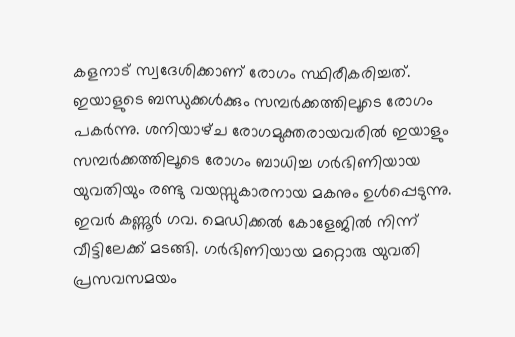കളനാട്‌ സ്വദേശിക്കാണ്‌ രോഗം സ്ഥിരീകരിച്ചത്‌. ഇയാളുടെ ബന്ധുക്കൾക്കും സമ്പർക്കത്തിലൂടെ രോഗം പകർന്നു. ശനിയാഴ്‌ച രോഗമുക്തരായവരിൽ ഇയാളും സമ്പർക്കത്തിലൂടെ രോഗം ബാധിച്ച ഗർഭിണിയായ യുവതിയും രണ്ടു വയസ്സുകാരനായ മകനും ഉൾപ്പെടുന്നു. ഇവർ കണ്ണൂർ ഗവ. മെഡിക്കൽ കോളേജിൽ നിന്ന്‌ വീട്ടിലേക്ക്‌ മടങ്ങി. ഗർഭിണിയായ മറ്റൊരു യുവതി പ്രസവസമയം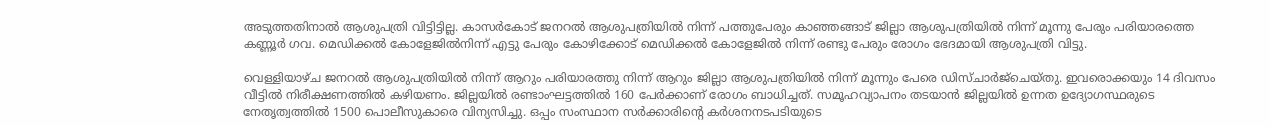അടുത്തതിനാൽ ആശുപത്രി വിട്ടിട്ടില്ല. കാസർകോട് ജനറൽ ആശുപത്രിയിൽ നിന്ന് പത്തുപേരും കാഞ്ഞങ്ങാട് ജില്ലാ ആശുപത്രിയിൽ നിന്ന് മൂന്നു പേരും പരിയാരത്തെ കണ്ണൂർ ഗവ. മെഡിക്കൽ കോളേജിൽനിന്ന് എട്ടു പേരും കോഴിക്കോട് മെഡിക്കൽ കോളേജിൽ നിന്ന് രണ്ടു പേരും രോഗം ഭേദമായി ആശുപത്രി വിട്ടു.

വെള്ളിയാഴ്‌ച ജനറൽ ആശുപത്രിയിൽ നിന്ന് ആറും പരിയാരത്തു നിന്ന്‌ ആറും ജില്ലാ ആശുപത്രിയിൽ നിന്ന് മൂന്നും പേരെ ഡിസ്ചാർജ്ചെയ്തു. ഇവരൊക്കയും 14 ദിവസം വീട്ടിൽ നിരീക്ഷണത്തിൽ കഴിയണം. ജില്ലയിൽ രണ്ടാംഘട്ടത്തിൽ 160 പേർക്കാണ്‌ രോഗം ബാധിച്ചത്‌. സമൂഹവ്യാപനം തടയാൻ ജില്ലയിൽ ഉന്നത ഉദ്യോഗസ്ഥരുടെ നേതൃത്വത്തിൽ 1500 പൊലീസുകാരെ വിന്യസിച്ചു. ഒപ്പം സംസ്ഥാന സർക്കാരിന്റെ കർശനനടപടിയുടെ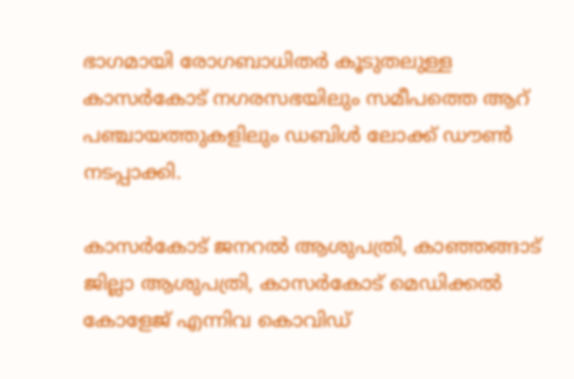ഭാഗമായി രോഗബാധിതർ കൂടുതലുള്ള കാസർകോട്‌ നഗരസഭയിലും സമീപത്തെ ആറ്‌ പഞ്ചായത്തുകളിലും ഡബിൾ ലോക്ക്‌ ഡൗൺ നടപ്പാക്കി.

കാസർകോട്‌ ജനറൽ ആശുപത്രി, കാഞ്ഞങ്ങാട്‌ ജില്ലാ ആശുപത്രി, കാസർകോട്‌ മെഡിക്കൽ കോളേജ്‌ എന്നിവ കൊവിഡ്‌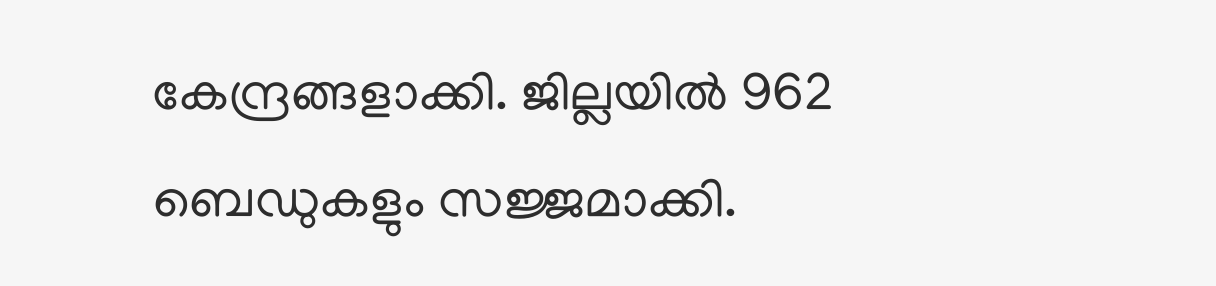കേന്ദ്രങ്ങളാക്കി. ജില്ലയിൽ 962 ബെഡുകളും സജ്ജമാക്കി.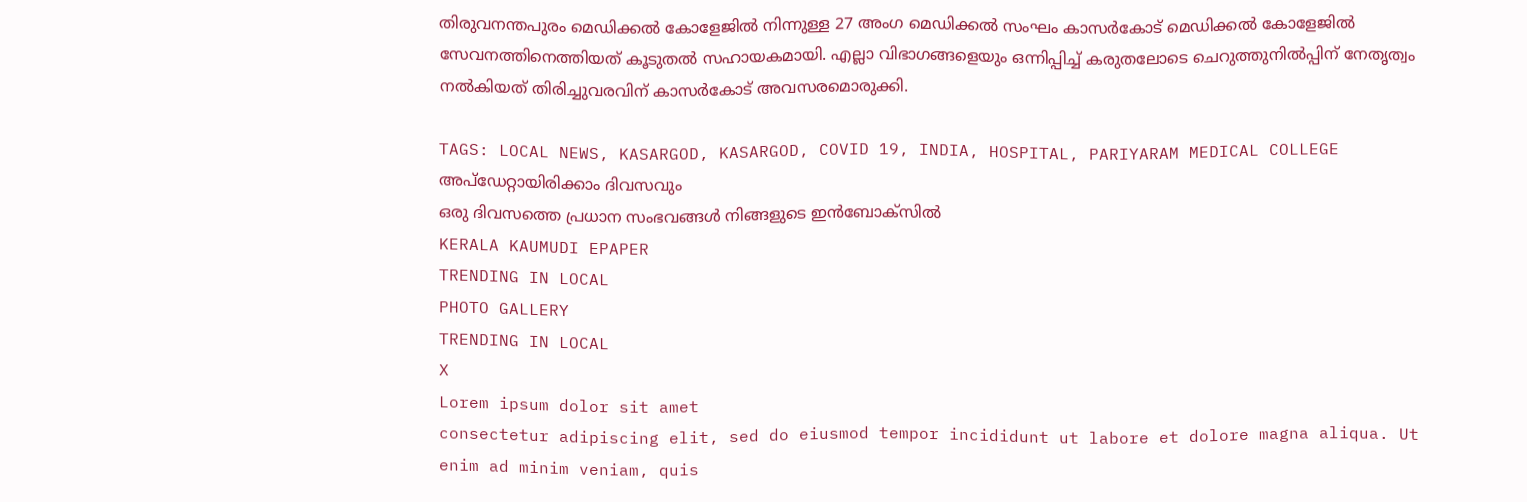തിരുവനന്തപുരം മെഡിക്കൽ കോളേജിൽ നിന്നുള്ള 27 അംഗ മെഡിക്കൽ സംഘം കാസർകോട്‌ മെഡിക്കൽ കോളേജിൽ സേവനത്തിനെത്തിയത്‌ കൂടുതൽ സഹായകമായി. എല്ലാ വിഭാഗങ്ങളെയും ഒന്നിപ്പിച്ച്‌ കരുതലോടെ ചെറുത്തുനിൽപ്പിന്‌ നേതൃത്വം നൽകിയത്‌ തിരിച്ചുവരവിന് കാസർകോട് അവസരമൊരുക്കി.

TAGS: LOCAL NEWS, KASARGOD, KASARGOD, COVID 19, INDIA, HOSPITAL, PARIYARAM MEDICAL COLLEGE
അപ്ഡേറ്റായിരിക്കാം ദിവസവും
ഒരു ദിവസത്തെ പ്രധാന സംഭവങ്ങൾ നിങ്ങളുടെ ഇൻബോക്സിൽ
KERALA KAUMUDI EPAPER
TRENDING IN LOCAL
PHOTO GALLERY
TRENDING IN LOCAL
X
Lorem ipsum dolor sit amet
consectetur adipiscing elit, sed do eiusmod tempor incididunt ut labore et dolore magna aliqua. Ut enim ad minim veniam, quis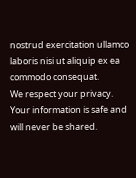nostrud exercitation ullamco laboris nisi ut aliquip ex ea commodo consequat.
We respect your privacy. Your information is safe and will never be shared.